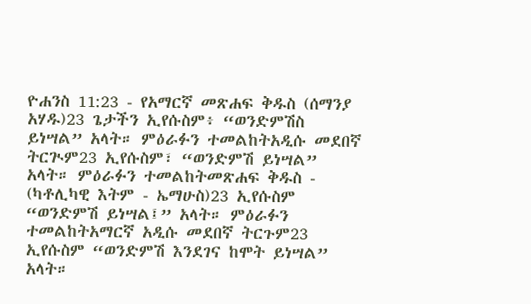ዮሐንስ 11:23 - የአማርኛ መጽሐፍ ቅዱስ (ሰማንያ አሃዱ)23 ጌታችን ኢየሱስም፥ “ወንድምሽስ ይነሣል” አላት። ምዕራፉን ተመልከትአዲሱ መደበኛ ትርጒም23 ኢየሱስም፣ “ወንድምሽ ይነሣል” አላት። ምዕራፉን ተመልከትመጽሐፍ ቅዱስ - (ካቶሊካዊ እትም - ኤማሁስ)23 ኢየሱስም “ወንድምሽ ይነሣል፤” አላት። ምዕራፉን ተመልከትአማርኛ አዲሱ መደበኛ ትርጉም23 ኢየሱስም “ወንድምሽ እንደገና ከሞት ይነሣል” አላት።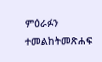ምዕራፉን ተመልከትመጽሐፍ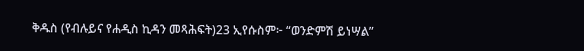ቅዱስ (የብሉይና የሐዲስ ኪዳን መጻሕፍት)23 ኢየሱስም፦ “ወንድምሽ ይነሣል”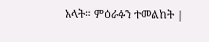አላት። ምዕራፉን ተመልከት |